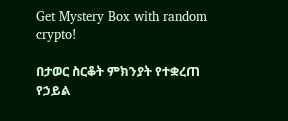Get Mystery Box with random crypto!

በታወር ስርቆት ምክንያት የተቋረጠ የኃይል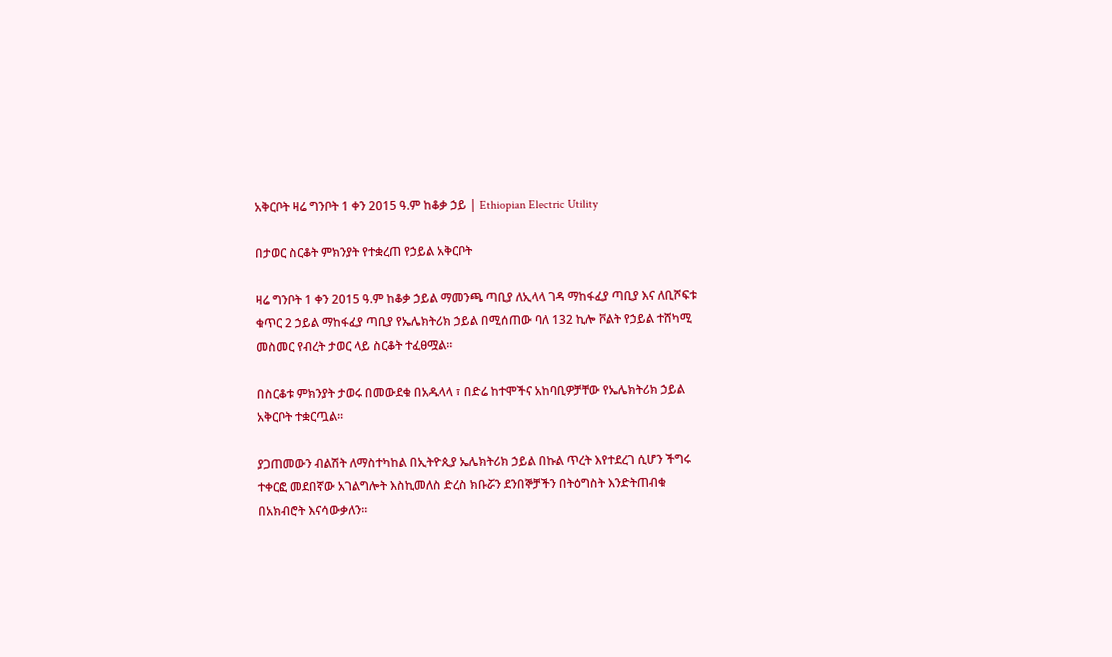አቅርቦት ዛሬ ግንቦት 1 ቀን 2015 ዓ.ም ከቆቃ ኃይ | Ethiopian Electric Utility

በታወር ስርቆት ምክንያት የተቋረጠ የኃይል አቅርቦት

ዛሬ ግንቦት 1 ቀን 2015 ዓ.ም ከቆቃ ኃይል ማመንጫ ጣቢያ ለኢላላ ገዳ ማከፋፈያ ጣቢያ እና ለቢሾፍቱ ቁጥር 2 ኃይል ማከፋፈያ ጣቢያ የኤሌክትሪክ ኃይል በሚሰጠው ባለ 132 ኪሎ ቮልት የኃይል ተሸካሚ መስመር የብረት ታወር ላይ ስርቆት ተፈፀሟል።

በስርቆቱ ምክንያት ታወሩ በመውደቁ በአዱላላ ፣ በድሬ ከተሞችና አከባቢዎቻቸው የኤሌክትሪክ ኃይል አቅርቦት ተቋርጧል።

ያጋጠመውን ብልሽት ለማስተካከል በኢትዮጲያ ኤሌክትሪክ ኃይል በኩል ጥረት እየተደረገ ሲሆን ችግሩ ተቀርፎ መደበኛው አገልግሎት እስኪመለስ ድረስ ክቡሯን ደንበኞቻችን በትዕግስት እንድትጠብቁ በአክብሮት እናሳውቃለን።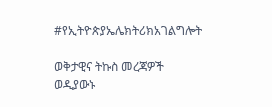#የኢትዮጵያኤሌክትሪክአገልግሎት

ወቅታዊና ትኩስ መረጃዎች ወዲያውኑ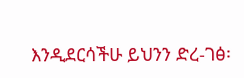እንዲደርሳችሁ ይህንን ድረ-ገፅ፡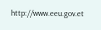http://www.eeu.gov.et